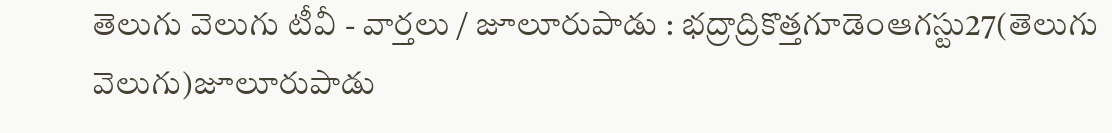తెలుగు వెలుగు టీవీ - వార్తలు / జూలూరుపాడు : భద్రాద్రికొత్తగూడెంఆగస్టు27(తెలుగు వెలుగు)జూలూరుపాడు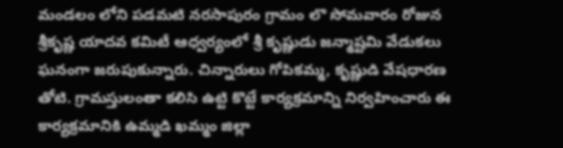మండలం లోని పడమటి నరసాపురం గ్రామం లొ సోమవారం రోజున శ్రీకృష్ణ యాదవ కమిటీ ఆధ్వర్యంలో శ్రీ కృష్ణుడు జన్మాష్టమి వేడుకలు ఘనంగా జరుపుకున్నారు. చిన్నారులు గోపికమ్మ, కృష్ణుడి వేషధారణ తోటి. గ్రామస్తులంతా కలిసి ఉట్టి కొట్టే కార్యక్రమాన్ని నిర్వహించారు ఈ కార్యక్రమానికి ఉమ్మడి ఖమ్మం జిల్లా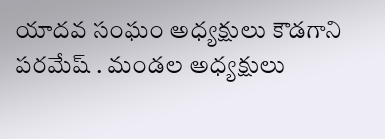యాదవ సంఘం అధ్యక్షులు కౌడగాని పరమేష్ . మండల అధ్యక్షులు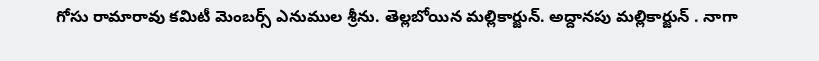గోసు రామారావు కమిటీ మెంబర్స్ ఎనుముల శ్రీను. తెల్లబోయిన మల్లికార్జున్. అద్దానపు మల్లికార్జున్ . నాగా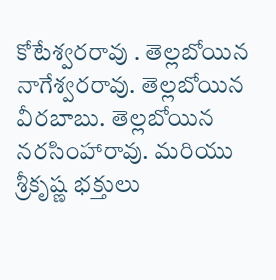కోటేశ్వరరావు . తెల్లబోయిన నాగేశ్వరరావు. తెల్లబోయిన వీరబాబు. తెల్లబోయిన నరసింహారావు. మరియు శ్రీకృష్ణ భక్తులు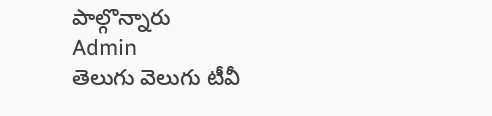పాల్గొన్నారు
Admin
తెలుగు వెలుగు టీవీ